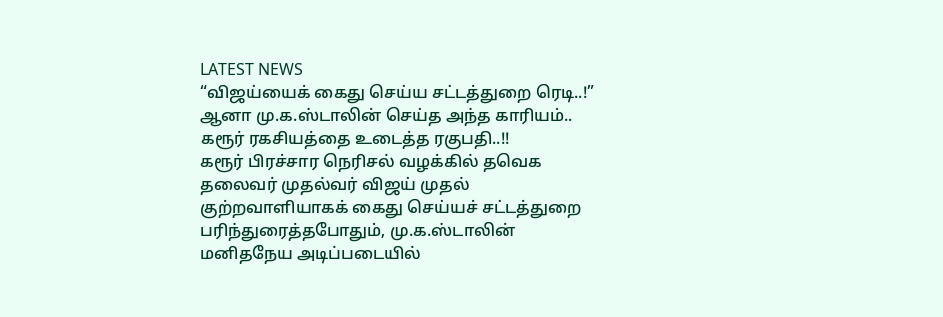LATEST NEWS
“விஜய்யைக் கைது செய்ய சட்டத்துறை ரெடி..!” ஆனா மு.க.ஸ்டாலின் செய்த அந்த காரியம்.. கரூர் ரகசியத்தை உடைத்த ரகுபதி..!!
கரூர் பிரச்சார நெரிசல் வழக்கில் தவெக தலைவர் முதல்வர் விஜய் முதல் குற்றவாளியாகக் கைது செய்யச் சட்டத்துறை பரிந்துரைத்தபோதும், மு.க.ஸ்டாலின் மனிதநேய அடிப்படையில்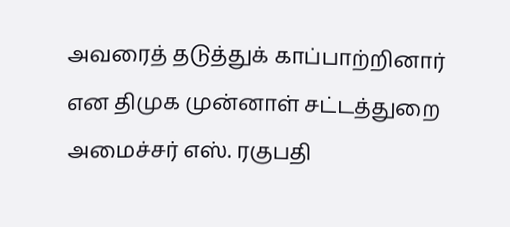அவரைத் தடுத்துக் காப்பாற்றினார் என திமுக முன்னாள் சட்டத்துறை அமைச்சர் எஸ். ரகுபதி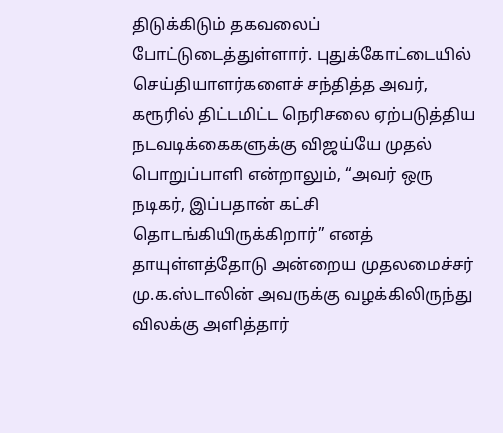திடுக்கிடும் தகவலைப் போட்டுடைத்துள்ளார். புதுக்கோட்டையில் செய்தியாளர்களைச் சந்தித்த அவர், கரூரில் திட்டமிட்ட நெரிசலை ஏற்படுத்திய நடவடிக்கைகளுக்கு விஜய்யே முதல் பொறுப்பாளி என்றாலும், “அவர் ஒரு நடிகர், இப்பதான் கட்சி தொடங்கியிருக்கிறார்” எனத் தாயுள்ளத்தோடு அன்றைய முதலமைச்சர் மு.க.ஸ்டாலின் அவருக்கு வழக்கிலிருந்து விலக்கு அளித்தார்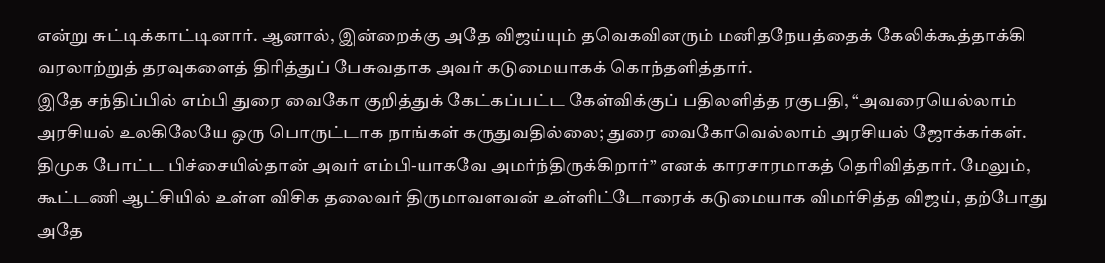என்று சுட்டிக்காட்டினார். ஆனால், இன்றைக்கு அதே விஜய்யும் தவெகவினரும் மனிதநேயத்தைக் கேலிக்கூத்தாக்கி வரலாற்றுத் தரவுகளைத் திரித்துப் பேசுவதாக அவர் கடுமையாகக் கொந்தளித்தார்.
இதே சந்திப்பில் எம்பி துரை வைகோ குறித்துக் கேட்கப்பட்ட கேள்விக்குப் பதிலளித்த ரகுபதி, “அவரையெல்லாம் அரசியல் உலகிலேயே ஒரு பொருட்டாக நாங்கள் கருதுவதில்லை; துரை வைகோவெல்லாம் அரசியல் ஜோக்கர்கள். திமுக போட்ட பிச்சையில்தான் அவர் எம்பி-யாகவே அமர்ந்திருக்கிறார்” எனக் காரசாரமாகத் தெரிவித்தார். மேலும், கூட்டணி ஆட்சியில் உள்ள விசிக தலைவர் திருமாவளவன் உள்ளிட்டோரைக் கடுமையாக விமர்சித்த விஜய், தற்போது அதே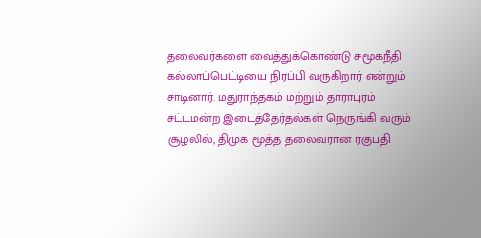தலைவர்களை வைத்துக்கொண்டு சமூகநீதி கல்லாப்பெட்டியை நிரப்பி வருகிறார் என்றும் சாடினார். மதுராந்தகம் மற்றும் தாராபுரம் சட்டமன்ற இடைத்தேர்தல்கள் நெருங்கி வரும் சூழலில், திமுக மூத்த தலைவரான ரகுபதி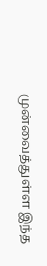முன்வைத்துள்ள இந்த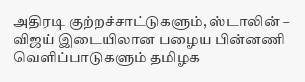அதிரடி குற்றச்சாட்டுகளும், ஸ்டாலின் – விஜய் இடையிலான பழைய பின்னணி வெளிப்பாடுகளும் தமிழக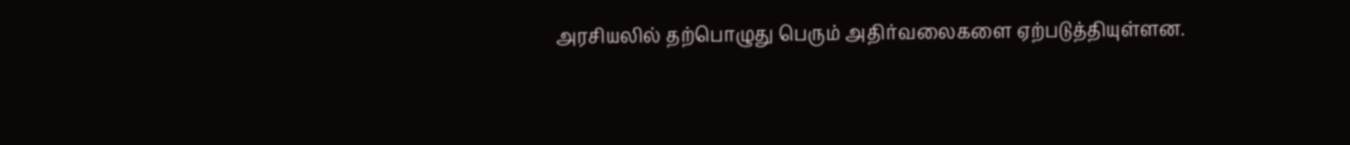அரசியலில் தற்பொழுது பெரும் அதிர்வலைகளை ஏற்படுத்தியுள்ளன.